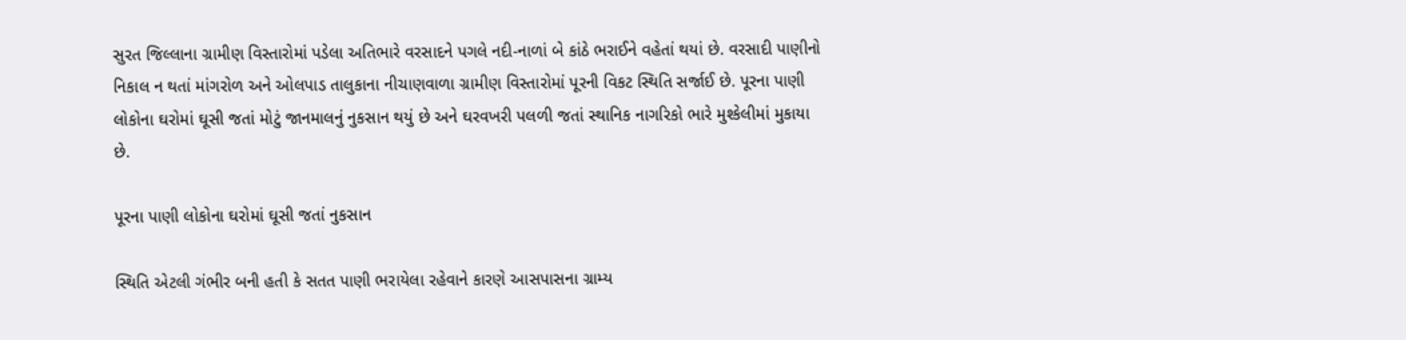સુરત જિલ્લાના ગ્રામીણ વિસ્તારોમાં પડેલા અતિભારે વરસાદને પગલે નદી-નાળાં બે કાંઠે ભરાઈને વહેતાં થયાં છે. વરસાદી પાણીનો નિકાલ ન થતાં માંગરોળ અને ઓલપાડ તાલુકાના નીચાણવાળા ગ્રામીણ વિસ્તારોમાં પૂરની વિકટ સ્થિતિ સર્જાઈ છે. પૂરના પાણી લોકોના ઘરોમાં ઘૂસી જતાં મોટું જાનમાલનું નુકસાન થયું છે અને ઘરવખરી પલળી જતાં સ્થાનિક નાગરિકો ભારે મુશ્કેલીમાં મુકાયા છે.

પૂરના પાણી લોકોના ઘરોમાં ઘૂસી જતાં નુકસાન

સ્થિતિ એટલી ગંભીર બની હતી કે સતત પાણી ભરાયેલા રહેવાને કારણે આસપાસના ગ્રામ્ય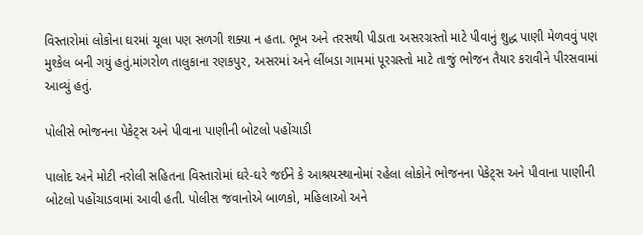વિસ્તારોમાં લોકોના ઘરમાં ચૂલા પણ સળગી શક્યા ન હતા. ભૂખ અને તરસથી પીડાતા અસરગ્રસ્તો માટે પીવાનું શુદ્ધ પાણી મેળવવું પણ મુશ્કેલ બની ગયું હતું.માંગરોળ તાલુકાના રણકપુર, અસરમાં અને લીંબડા ગામમાં પૂરગ્રસ્તો માટે તાજું ભોજન તૈયાર કરાવીને પીરસવામાં આવ્યું હતું.

પોલીસે ભોજનના પેકેટ્સ અને પીવાના પાણીની બોટલો પહોંચાડી

પાલોદ અને મોટી નરોલી સહિતના વિસ્તારોમાં ઘરે-ઘરે જઈને કે આશ્રયસ્થાનોમાં રહેલા લોકોને ભોજનના પેકેટ્સ અને પીવાના પાણીની બોટલો પહોંચાડવામાં આવી હતી. પોલીસ જવાનોએ બાળકો, મહિલાઓ અને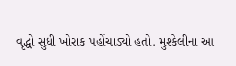વૃદ્ધો સુધી ખોરાક પહોંચાડ્યો હતો. મુશ્કેલીના આ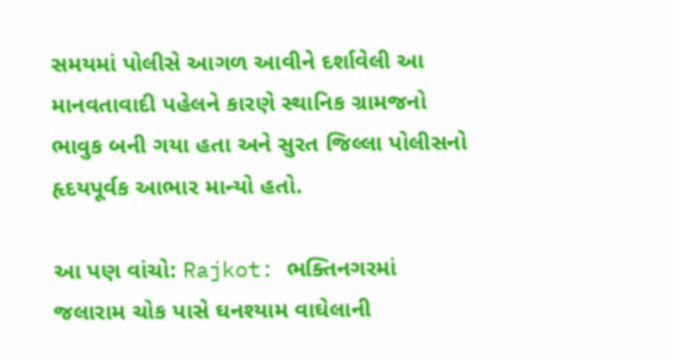સમયમાં પોલીસે આગળ આવીને દર્શાવેલી આ માનવતાવાદી પહેલને કારણે સ્થાનિક ગ્રામજનો ભાવુક બની ગયા હતા અને સુરત જિલ્લા પોલીસનો હૃદયપૂર્વક આભાર માન્યો હતો.

આ પણ વાંચો: Rajkot: ભક્તિનગરમાં જલારામ ચોક પાસે ઘનશ્યામ વાઘેલાની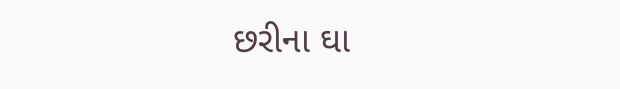છરીના ઘા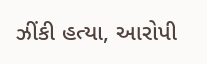ઝીંકી હત્યા, આરોપી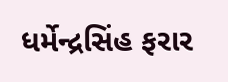ધર્મેન્દ્રસિંહ ફરાર